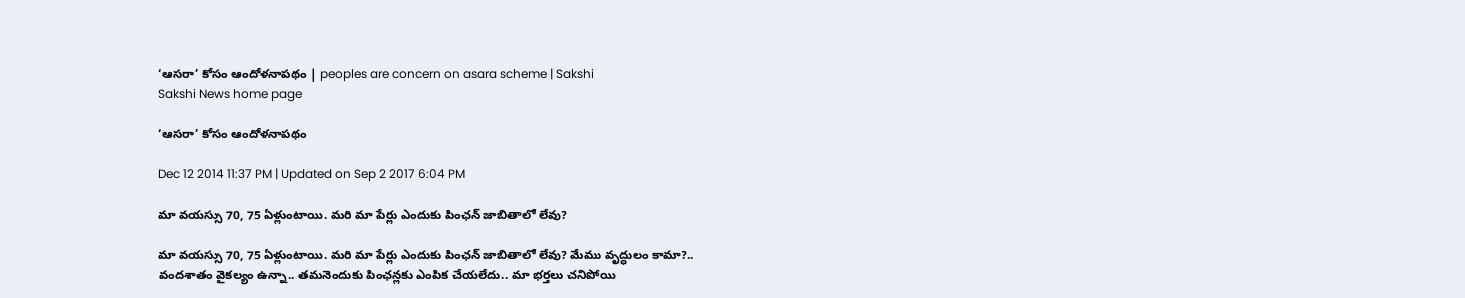‘ఆసరా’ కోసం ఆందోళనాపథం | peoples are concern on asara scheme | Sakshi
Sakshi News home page

‘ఆసరా’ కోసం ఆందోళనాపథం

Dec 12 2014 11:37 PM | Updated on Sep 2 2017 6:04 PM

మా వయస్సు 70, 75 ఏళ్లుంటాయి. మరి మా పేర్లు ఎందుకు పింఛన్ జాబితాలో లేవు?

మా వయస్సు 70, 75 ఏళ్లుంటాయి. మరి మా పేర్లు ఎందుకు పింఛన్ జాబితాలో లేవు? మేము వృద్ధులం కామా?..
వందశాతం వైకల్యం ఉన్నా.. తమనెందుకు పింఛన్లకు ఎంపిక చేయలేదు.. మా భర్తలు చనిపోయి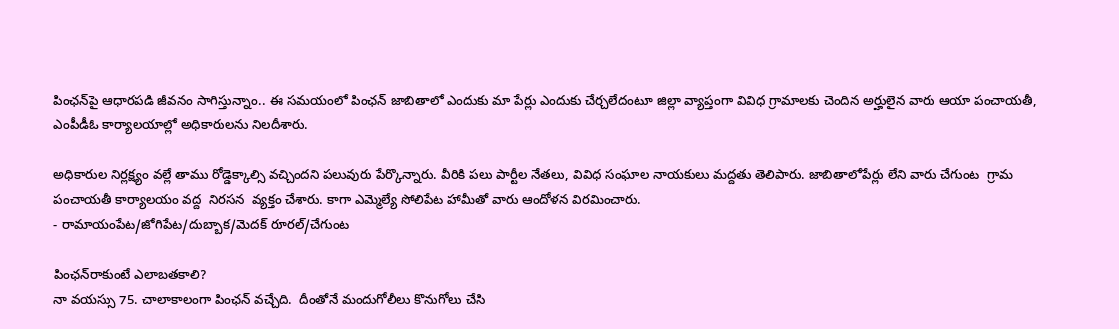పింఛన్‌పై ఆధారపడి జీవనం సాగిస్తున్నాం.. ఈ సమయంలో పింఛన్ జాబితాలో ఎందుకు మా పేర్లు ఎందుకు చేర్చలేదంటూ జిల్లా వ్యాప్తంగా వివిధ గ్రామాలకు చెందిన అర్హులైన వారు ఆయా పంచాయతీ,  ఎంపీడీఓ కార్యాలయాల్లో అధికారులను నిలదీశారు.

అధికారుల నిర్లక్ష్యం వల్లే తాము రోడ్డెక్కాల్సి వచ్చిందని పలువురు పేర్కొన్నారు. వీరికి పలు పార్టీల నేతలు, వివిధ సంఘాల నాయకులు మద్దతు తెలిపారు. జాబితాలోపేర్లు లేని వారు చేగుంట  గ్రామ పంచాయతీ కార్యాలయం వద్ద  నిరసన  వ్యక్తం చేశారు. కాగా ఎమ్మెల్యే సోలిపేట హామీతో వారు ఆందోళన విరమించారు.
- రామాయంపేట/జోగిపేట/దుబ్బాక/మెదక్ రూరల్/చేగుంట

పింఛన్‌రాకుంటే ఎలాబతకాలి?
నా వయస్సు 75. చాలాకాలంగా పింఛన్ వచ్చేది.  దీంతోనే మందుగోలీలు కొనుగోలు చేసి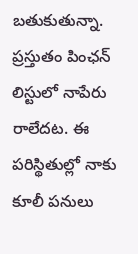బతుకుతున్నా. ప్రస్తుతం పింఛన్ లిస్టులో నాపేరు రాలేదట. ఈ పరిస్థితుల్లో నాకు కూలీ పనులు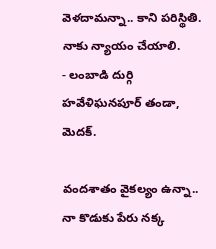వెళదామన్నా.. కాని పరిస్థితి. నాకు న్యాయం చేయాలి.
- లంబాడి దుర్గి హవేళిఘనపూర్ తండా, మెదక్.

వందశాతం వైకల్యం ఉన్నా..
నా కొడుకు పేరు నక్క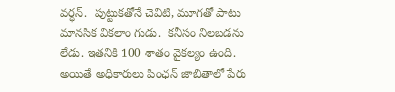వర్ధన్.  పుట్టుకతోనే చెవిటి, మూగతో పాటు మానసిక వికలాం గుడు.  కనీసం నిలబడను లేడు. ఇతనికి 100 శాతం వైకల్యం ఉంది. అయితే అధికారులు పింఛన్ జాబితాలో పేరు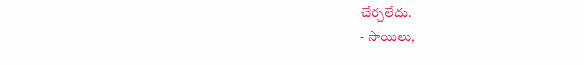చేర్చలేదు.
- సాయిలు,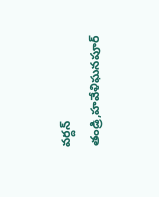వర్దన్ తండ్రి,హవేళిఘనపూర్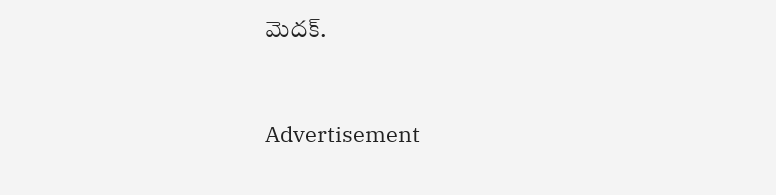మెదక్.


Advertisement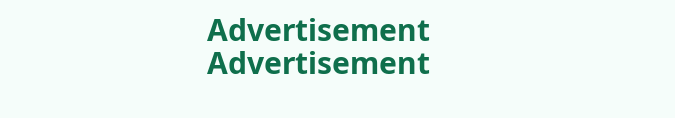Advertisement
Advertisement